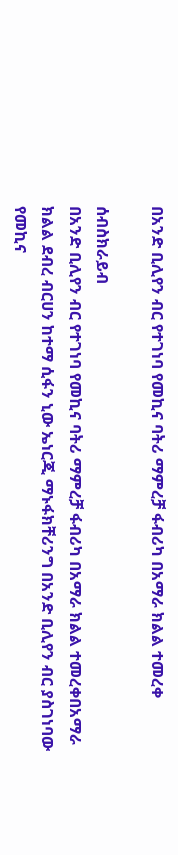በአንድ ቢሊየን ብር የተገነባ የመኪና ባትሪ ማምረቻ ፋብሪካ በአማራ ክልል ተመረቀ

ሰብስክራይብ
በአንድ ቢሊየን ብር የተገነባ የመኪና ባትሪ ማምረቻ ፋብሪካ በአማራ ክልል ተመረቀበአማራ ክልል ደብረ ብርሀን ከተማ ሲፋን ኒው ኤነርጂ ማኑፋክቸሪንግ በአንድ ቢሊየን ብር ያስገነባው የመኪና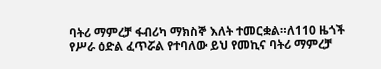ባትሪ ማምረቻ ፋብሪካ ማክስኞ እለት ተመርቋል።ለ110 ዜጎች የሥራ ዕድል ፈጥሯል የተባለው ይህ የመኪና ባትሪ ማምረቻ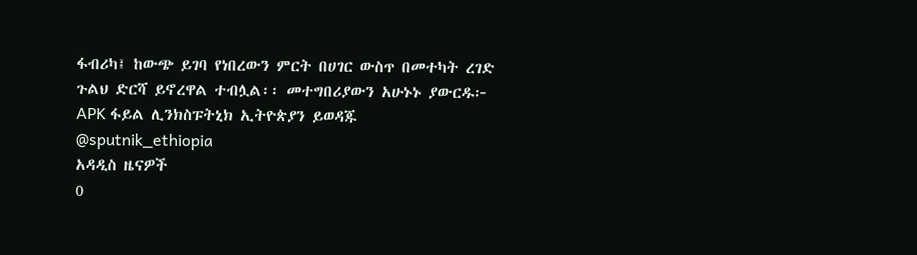ፋብሪካ፤ ከውጭ ይገባ የነበረውን ምርት በሀገር ውስጥ በመተካት ረገድ ጉልህ ድርሻ ይኖረዋል ተብሏል፡፡ መተግበሪያውን አሁኑኑ ያውርዱ፦   APK ፋይል ሊንክስፑትኒክ ኢትዮጵያን ይወዳጁ @sputnik_ethiopia
አዳዲስ ዜናዎች
0